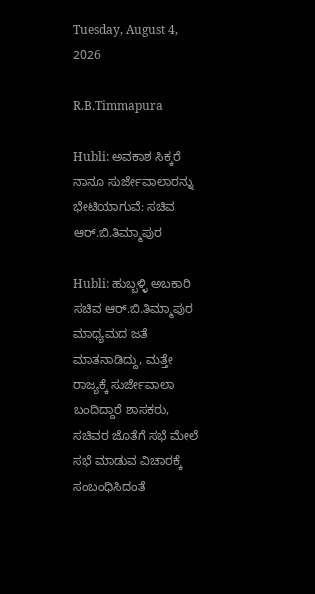Tuesday, August 4, 2026

R.B.Timmapura

Hubli: ಅವಕಾಶ ಸಿಕ್ಕರೆ ನಾನೂ ಸುರ್ಜೇವಾಲಾರನ್ನು ಭೇಟಿಯಾಗುವೆ: ಸಚಿವ ಆರ್.ಬಿ.ತಿಮ್ಮಾಪುರ

Hubli: ಹುಬ್ಬಳ್ಳಿ ಅಬಕಾರಿ ಸಚಿವ ಆರ್.ಬಿ.ತಿಮ್ಮಾಪುರ ಮಾಧ್ಯಮದ ಜತೆ ಮಾತನಾಡಿದ್ದು, ಮತ್ತೇ ರಾಜ್ಯಕ್ಕೆ ಸುರ್ಜೇವಾಲಾ ಬಂದಿದ್ದಾರೆ ಶಾಸಕರು, ಸಚಿವರ ಜೊತೆಗೆ ಸಭೆ ಮೇಲೆ‌ ಸಭೆ ಮಾಡುವ ವಿಚಾರಕ್ಕೆ ಸಂಬಂಧಿಸಿದಂತೆ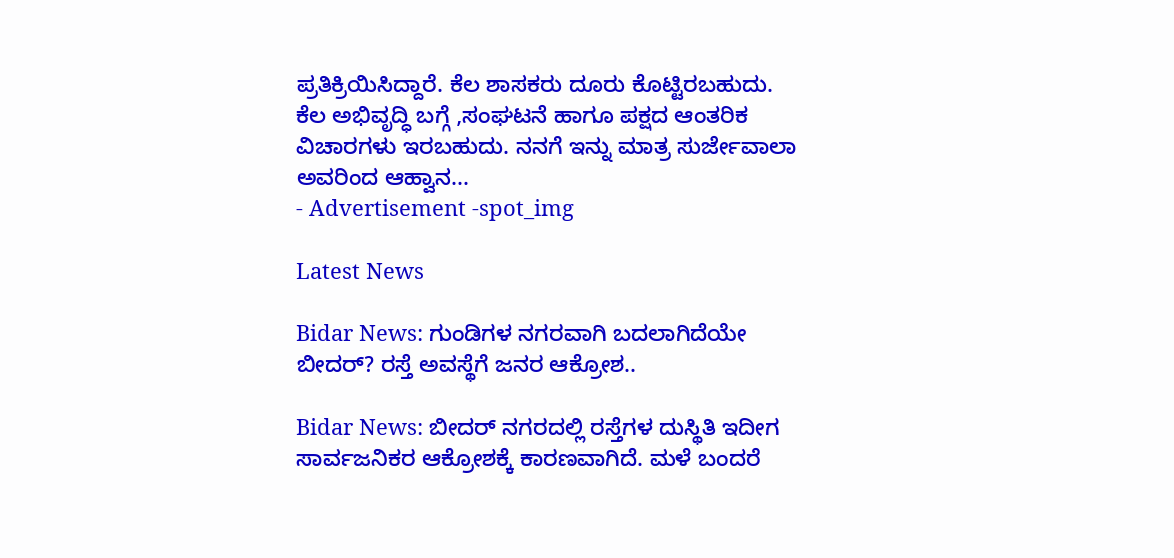ಪ್ರತಿಕ್ರಿಯಿಸಿದ್ದಾರೆ. ಕೆಲ ಶಾಸಕರು ದೂರು ಕೊಟ್ಟಿರಬಹುದು. ಕೆಲ ಅಭಿವೃದ್ಧಿ ಬಗ್ಗೆ ,ಸಂಘಟನೆ ಹಾಗೂ ಪಕ್ಷದ ಆಂತರಿಕ ವಿಚಾರಗಳು ಇರಬಹುದು. ನನಗೆ ಇನ್ನು ಮಾತ್ರ ಸುರ್ಜೇವಾಲಾ ಅವರಿಂದ ಆಹ್ವಾನ...
- Advertisement -spot_img

Latest News

Bidar News: ಗುಂಡಿಗಳ ನಗರವಾಗಿ ಬದಲಾಗಿದೆಯೇ ಬೀದರ್? ರಸ್ತೆ ಅವಸ್ಥೆಗೆ ಜನರ ಆಕ್ರೋಶ..

Bidar News: ಬೀದರ್ ನಗರದಲ್ಲಿ ರಸ್ತೆಗಳ ದುಸ್ಥಿತಿ ಇದೀಗ ಸಾರ್ವಜನಿಕರ ಆಕ್ರೋಶಕ್ಕೆ ಕಾರಣವಾಗಿದೆ. ಮಳೆ ಬಂದರೆ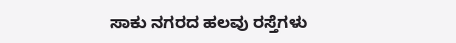ಸಾಕು ನಗರದ ಹಲವು ರಸ್ತೆಗಳು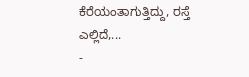ಕೆರೆಯಂತಾಗುತ್ತಿದ್ದು, ರಸ್ತೆ ಎಲ್ಲಿದೆ,...
-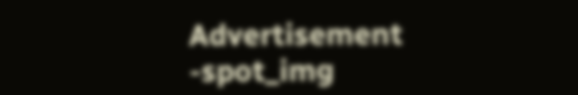Advertisement -spot_img